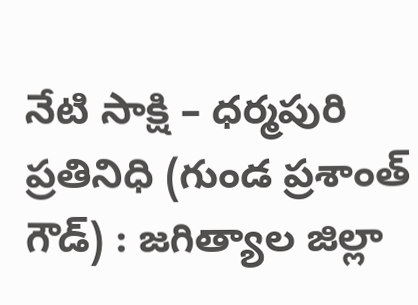నేటి సాక్షి – ధర్మపురి ప్రతినిధి (గుండ ప్రశాంత్ గౌడ్) : జగిత్యాల జిల్లా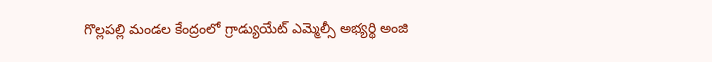గొల్లపల్లి మండల కేంద్రంలో గ్రాడ్యుయేట్ ఎమ్మెల్సీ అభ్యర్థి అంజి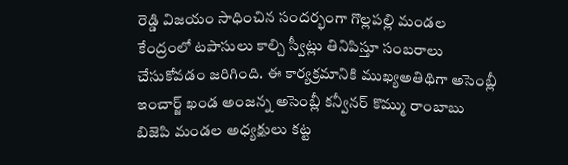రెడ్డి విజయం సాధించిన సందర్భంగా గొల్లపల్లి మండల కేంద్రంలో టపాసులు కాల్చి స్వీట్లు తినిపిస్తూ సంబరాలు చేసుకోవడం జరిగింది. ఈ కార్యక్రమానికి ముఖ్యఅతిథిగా అసెంబ్లీ ఇంచార్జ్ ఖండ అంజన్న అసెంబ్లీ కన్వీనర్ కొమ్ము రాంబాబు బిజెపి మండల అధ్యక్షులు కట్ట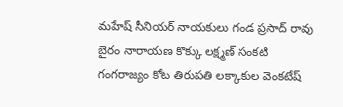మహేష్ సీనియర్ నాయకులు గండ ప్రసాద్ రావు బైరం నారాయణ కొక్కు లక్ష్మణ్ సంకటి గంగరాజ్యం కోట తిరుపతి లక్కాకుల వెంకటేష్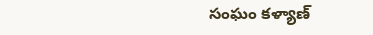సంఘం కళ్యాణ్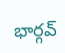భార్గవ్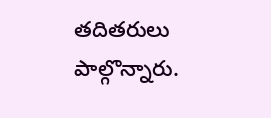తదితరులు పాల్గొన్నారు.